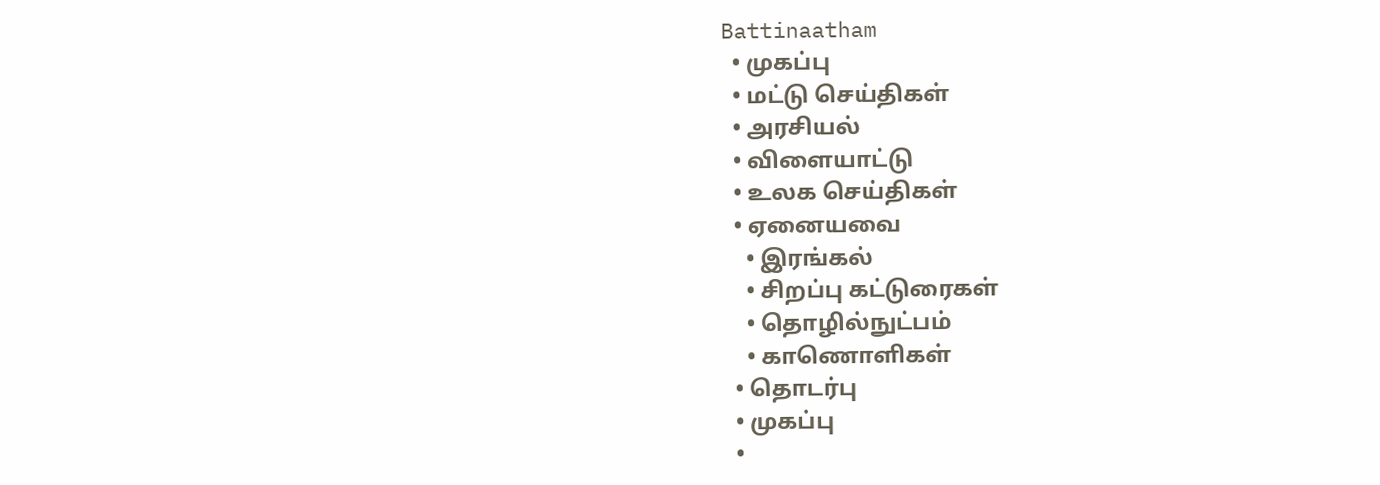Battinaatham
  • முகப்பு
  • மட்டு செய்திகள்
  • அரசியல்
  • விளையாட்டு
  • உலக செய்திகள்
  • ஏனையவை
    • இரங்கல்
    • சிறப்பு கட்டுரைகள்
    • தொழில்நுட்பம்
    • காணொளிகள்
  • தொடர்பு
  • முகப்பு
  •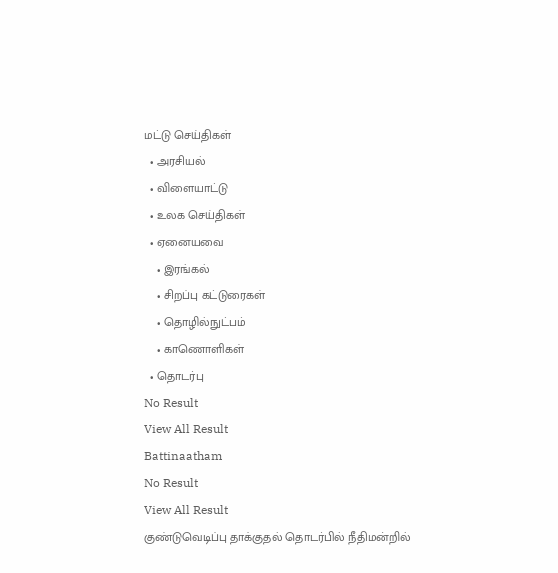மட்டு செய்திகள்
  • அரசியல்
  • விளையாட்டு
  • உலக செய்திகள்
  • ஏனையவை
    • இரங்கல்
    • சிறப்பு கட்டுரைகள்
    • தொழில்நுட்பம்
    • காணொளிகள்
  • தொடர்பு
No Result
View All Result
Battinaatham
No Result
View All Result
குண்டுவெடிப்பு தாக்குதல் தொடர்பில் நீதிமன்றில்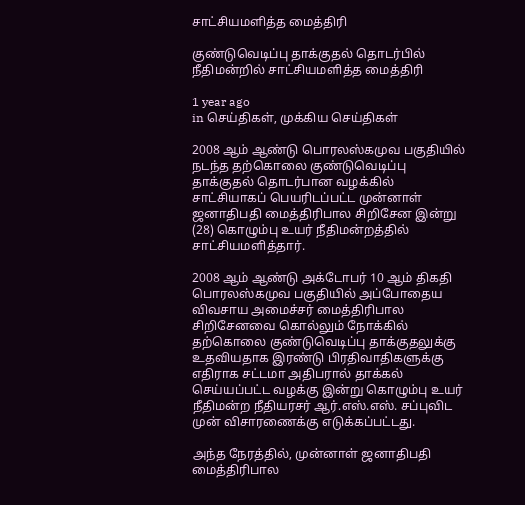சாட்சியமளித்த மைத்திரி

குண்டுவெடிப்பு தாக்குதல் தொடர்பில் நீதிமன்றில் சாட்சியமளித்த மைத்திரி

1 year ago
in செய்திகள், முக்கிய செய்திகள்

2008 ஆம் ஆண்டு பொரலஸ்கமுவ பகுதியில் நடந்த தற்கொலை குண்டுவெடிப்பு தாக்குதல் தொடர்பான வழக்கில் சாட்சியாகப் பெயரிடப்பட்ட முன்னாள் ஜனாதிபதி மைத்திரிபால சிறிசேன இன்று (28) கொழும்பு உயர் நீதிமன்றத்தில் சாட்சியமளித்தார்.

2008 ஆம் ஆண்டு அக்டோபர் 10 ஆம் திகதி பொரலஸ்கமுவ பகுதியில் அப்போதைய விவசாய அமைச்சர் மைத்திரிபால சிறிசேனவை கொல்லும் நோக்கில் தற்கொலை குண்டுவெடிப்பு தாக்குதலுக்கு உதவியதாக இரண்டு பிரதிவாதிகளுக்கு எதிராக சட்டமா அதிபரால் தாக்கல் செய்யப்பட்ட வழக்கு இன்று கொழும்பு உயர் நீதிமன்ற நீதியரசர் ஆர்.எஸ்.எஸ். சப்புவிட முன் விசாரணைக்கு எடுக்கப்பட்டது.

அந்த நேரத்தில், முன்னாள் ஜனாதிபதி மைத்திரிபால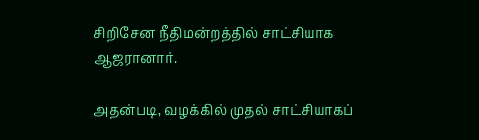சிறிசேன நீதிமன்றத்தில் சாட்சியாக ஆஜரானார்.

அதன்படி, வழக்கில் முதல் சாட்சியாகப்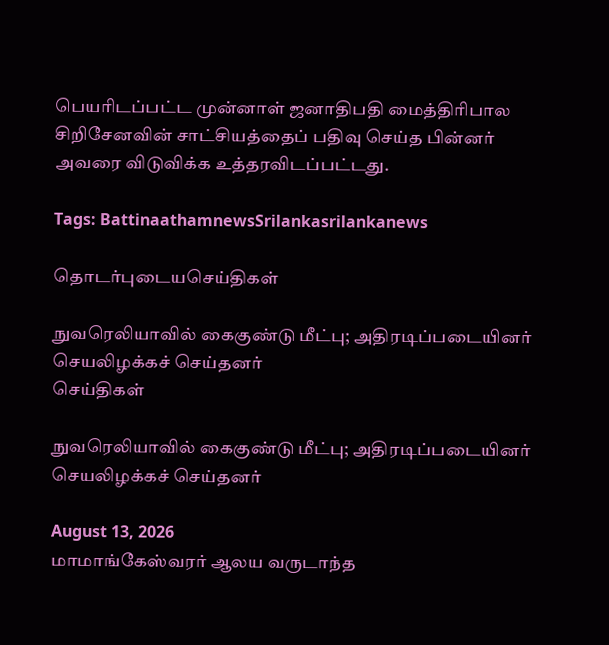பெயரிடப்பட்ட முன்னாள் ஜனாதிபதி மைத்திரிபால சிறிசேனவின் சாட்சியத்தைப் பதிவு செய்த பின்னர் அவரை விடுவிக்க உத்தரவிடப்பட்டது.

Tags: BattinaathamnewsSrilankasrilankanews

தொடர்புடையசெய்திகள்

நுவரெலியாவில் கைகுண்டு மீட்பு; அதிரடிப்படையினர் செயலிழக்கச் செய்தனர்
செய்திகள்

நுவரெலியாவில் கைகுண்டு மீட்பு; அதிரடிப்படையினர் செயலிழக்கச் செய்தனர்

August 13, 2026
மாமாங்கேஸ்வரர் ஆலய வருடாந்த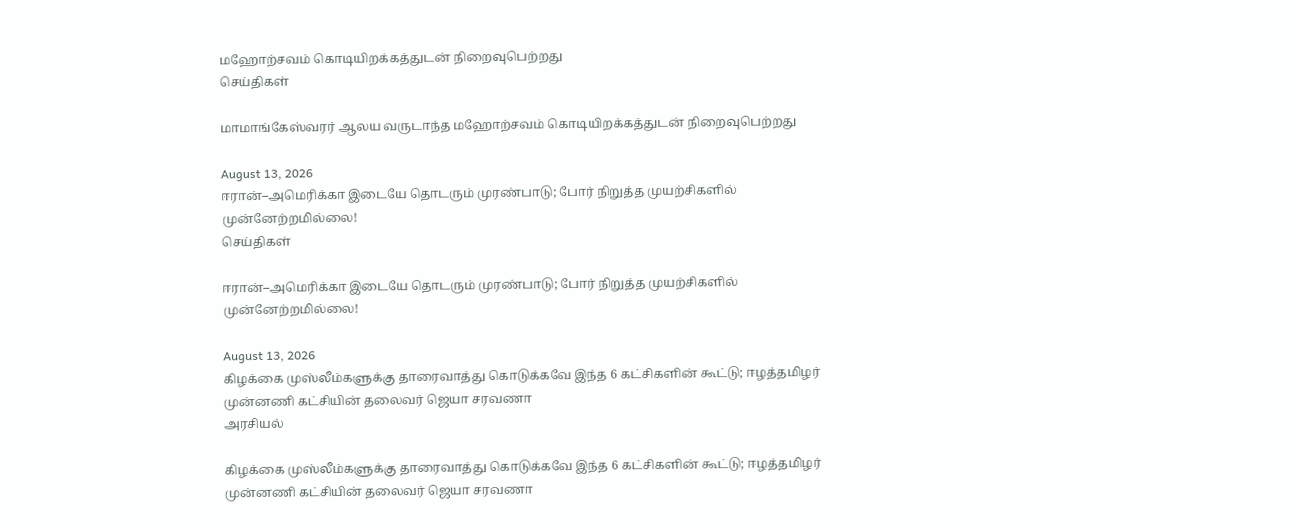மஹோற்சவம் கொடியிறக்கத்துடன் நிறைவுபெற்றது
செய்திகள்

மாமாங்கேஸ்வரர் ஆலய வருடாந்த மஹோற்சவம் கொடியிறக்கத்துடன் நிறைவுபெற்றது

August 13, 2026
ஈரான்–அமெரிக்கா இடையே தொடரும் முரண்பாடு; போர் நிறுத்த முயற்சிகளில் முன்னேற்றமில்லை!
செய்திகள்

ஈரான்–அமெரிக்கா இடையே தொடரும் முரண்பாடு; போர் நிறுத்த முயற்சிகளில் முன்னேற்றமில்லை!

August 13, 2026
கிழக்கை முஸ்லீம்களுக்கு தாரைவாத்து கொடுக்கவே இந்த 6 கட்சிகளின் கூட்டு; ஈழத்தமிழர் முன்னணி கட்சியின் தலைவர் ஜெயா சரவணா
அரசியல்

கிழக்கை முஸ்லீம்களுக்கு தாரைவாத்து கொடுக்கவே இந்த 6 கட்சிகளின் கூட்டு; ஈழத்தமிழர் முன்னணி கட்சியின் தலைவர் ஜெயா சரவணா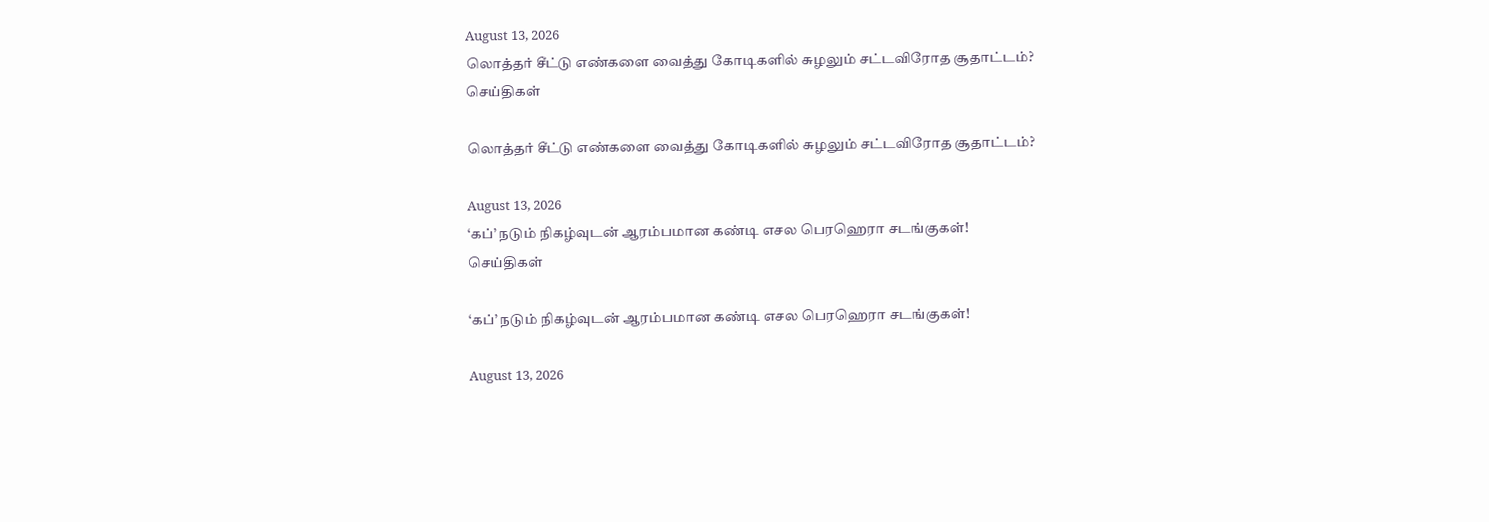August 13, 2026
லொத்தர் சீட்டு எண்களை வைத்து கோடிகளில் சுழலும் சட்டவிரோத சூதாட்டம்?
செய்திகள்

லொத்தர் சீட்டு எண்களை வைத்து கோடிகளில் சுழலும் சட்டவிரோத சூதாட்டம்?

August 13, 2026
‘கப்’ நடும் நிகழ்வுடன் ஆரம்பமான கண்டி எசல பெரஹெரா சடங்குகள்!
செய்திகள்

‘கப்’ நடும் நிகழ்வுடன் ஆரம்பமான கண்டி எசல பெரஹெரா சடங்குகள்!

August 13, 2026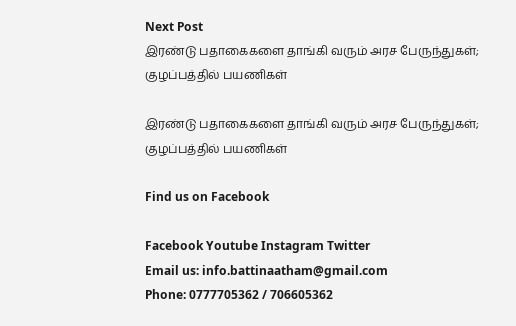Next Post
இரண்டு பதாகைகளை தாங்கி வரும் அரச பேருந்துகள்; குழப்பத்தில் பயணிகள்

இரண்டு பதாகைகளை தாங்கி வரும் அரச பேருந்துகள்; குழப்பத்தில் பயணிகள்

Find us on Facebook

Facebook Youtube Instagram Twitter
Email us: info.battinaatham@gmail.com
Phone: 0777705362 / 706605362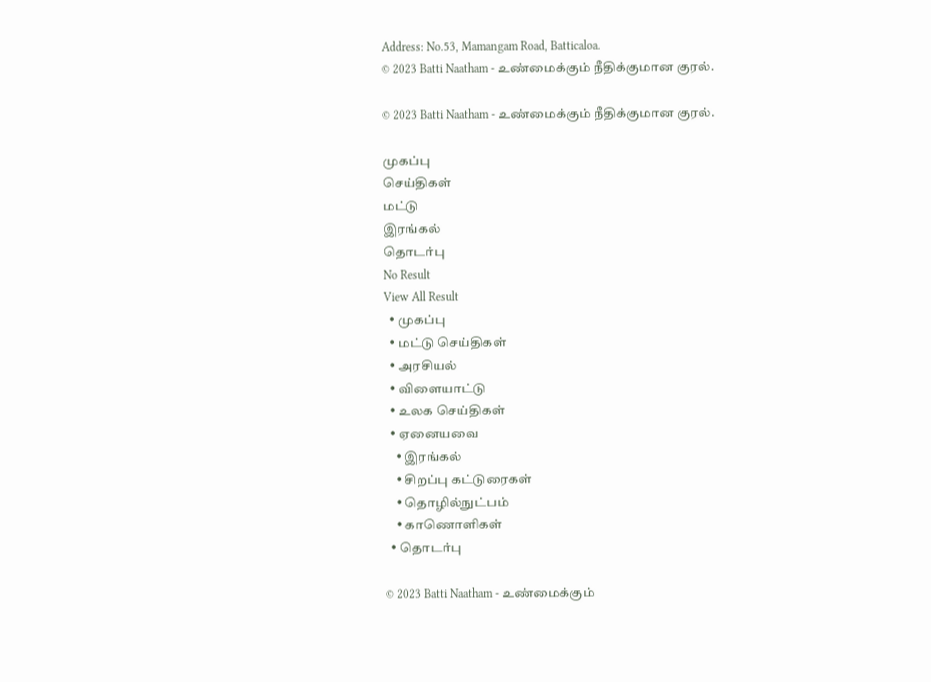Address: No.53, Mamangam Road, Batticaloa.
© 2023 Batti Naatham - உண்மைக்கும் நீதிக்குமான குரல்.

© 2023 Batti Naatham - உண்மைக்கும் நீதிக்குமான குரல்.

முகப்பு
செய்திகள்
மட்டு
இரங்கல்
தொடர்பு
No Result
View All Result
  • முகப்பு
  • மட்டு செய்திகள்
  • அரசியல்
  • விளையாட்டு
  • உலக செய்திகள்
  • ஏனையவை
    • இரங்கல்
    • சிறப்பு கட்டுரைகள்
    • தொழில்நுட்பம்
    • காணொளிகள்
  • தொடர்பு

© 2023 Batti Naatham - உண்மைக்கும்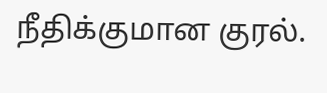நீதிக்குமான குரல்.